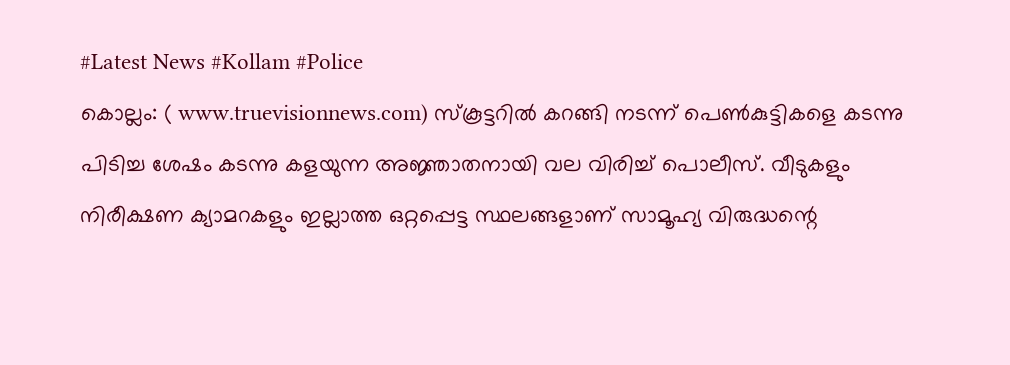#Latest News #Kollam #Police
കൊല്ലം: ( www.truevisionnews.com) സ്കൂട്ടറിൽ കറങ്ങി നടന്ന് പെൺകുട്ടികളെ കടന്നു പിടിച്ച ശേഷം കടന്നു കളയുന്ന അജ്ഞാതനായി വല വിരിച്ച് പൊലീസ്. വീടുകളും നിരീക്ഷണ ക്യാമറകളും ഇല്ലാത്ത ഒറ്റപ്പെട്ട സ്ഥലങ്ങളാണ് സാമൂഹ്യ വിരുദ്ധന്റെ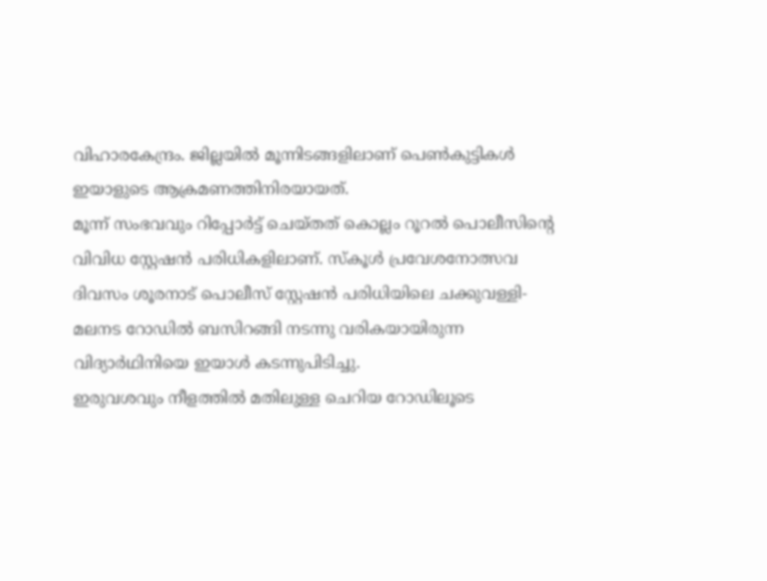വിഹാരകേന്ദ്രം. ജില്ലയിൽ മൂന്നിടങ്ങളിലാണ് പെൺകുട്ടികൾ ഇയാളുടെ ആക്രമണത്തിനിരയായത്.
മൂന്ന് സംഭവവും റിപ്പോർട്ട് ചെയ്തത് കൊല്ലം റൂറൽ പൊലീസിന്റെ വിവിധ സ്റ്റേഷൻ പരിധികളിലാണ്. സ്കൂൾ പ്രവേശനോത്സവ ദിവസം ശൂരനാട് പൊലീസ് സ്റ്റേഷൻ പരിധിയിലെ ചക്കുവള്ളി-മലനട റോഡിൽ ബസിറങ്ങി നടന്നു വരികയായിരുന്ന വിദ്യാർഥിനിയെ ഇയാൾ കടന്നുപിടിച്ചു.
ഇരുവശവും നീളത്തിൽ മതിലുള്ള ചെറിയ റോഡിലൂടെ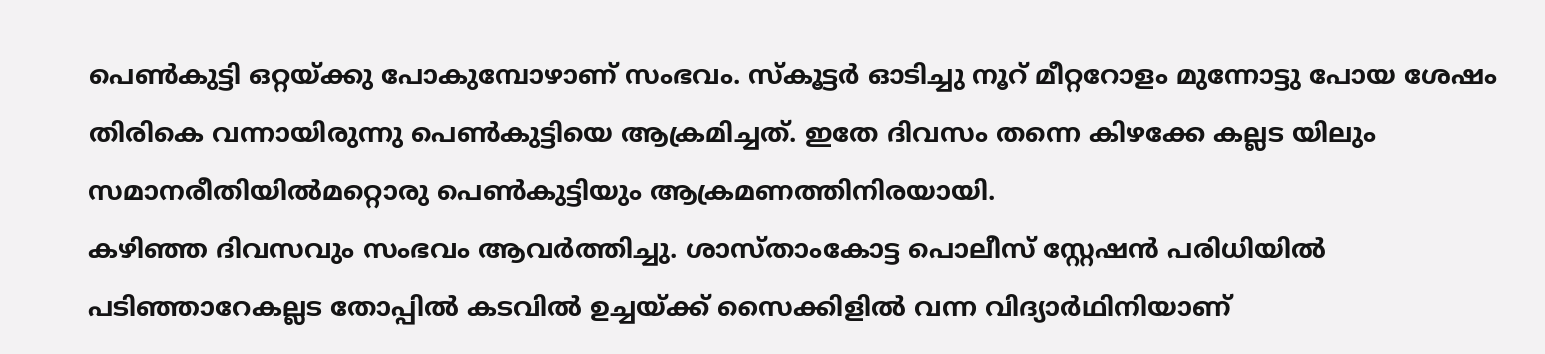പെൺകുട്ടി ഒറ്റയ്ക്കു പോകുമ്പോഴാണ് സംഭവം. സ്കൂട്ടർ ഓടിച്ചു നൂറ് മീറ്ററോളം മുന്നോട്ടു പോയ ശേഷം തിരികെ വന്നായിരുന്നു പെൺകുട്ടിയെ ആക്രമിച്ചത്. ഇതേ ദിവസം തന്നെ കിഴക്കേ കല്ലട യിലും സമാനരീതിയിൽമറ്റൊരു പെൺകുട്ടിയും ആക്രമണത്തിനിരയായി.
കഴിഞ്ഞ ദിവസവും സംഭവം ആവർത്തിച്ചു. ശാസ്താംകോട്ട പൊലീസ് സ്റ്റേഷൻ പരിധിയിൽ പടിഞ്ഞാറേകല്ലട തോപ്പിൽ കടവിൽ ഉച്ചയ്ക്ക് സൈക്കിളിൽ വന്ന വിദ്യാർഥിനിയാണ്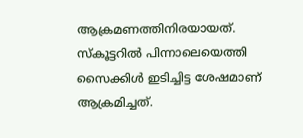ആക്രമണത്തിനിരയായത്. സ്കൂട്ടറിൽ പിന്നാലെയെത്തി സൈക്കിൾ ഇടിച്ചിട്ട ശേഷമാണ് ആക്രമിച്ചത്.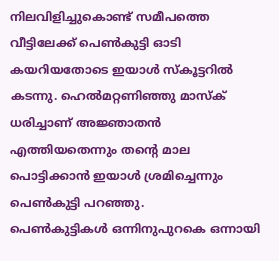നിലവിളിച്ചുകൊണ്ട് സമീപത്തെ വീട്ടിലേക്ക് പെൺകുട്ടി ഓടി കയറിയതോടെ ഇയാൾ സ്കൂട്ടറിൽ കടന്നു. ഹെൽമറ്റണിഞ്ഞു മാസ്ക് ധരിച്ചാണ് അജ്ഞാതൻ എത്തിയതെന്നും തന്റെ മാല പൊട്ടിക്കാൻ ഇയാൾ ശ്രമിച്ചെന്നും പെൺകുട്ടി പറഞ്ഞു.
പെൺകുട്ടികൾ ഒന്നിനുപുറകെ ഒന്നായി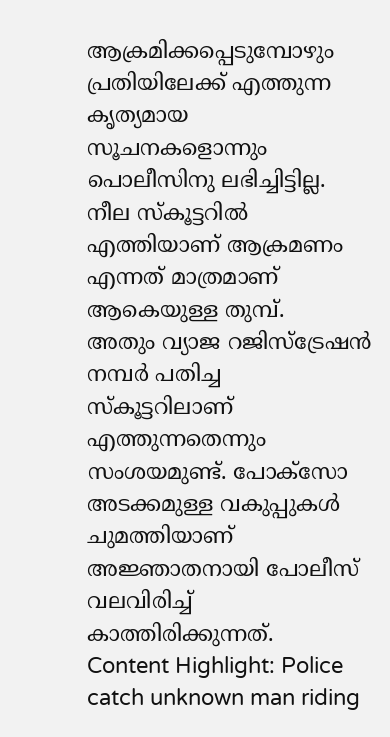ആക്രമിക്കപ്പെടുമ്പോഴും പ്രതിയിലേക്ക് എത്തുന്ന കൃത്യമായ സൂചനകളൊന്നും പൊലീസിനു ലഭിച്ചിട്ടില്ല. നീല സ്കൂട്ടറിൽ എത്തിയാണ് ആക്രമണം എന്നത് മാത്രമാണ് ആകെയുള്ള തുമ്പ്.
അതും വ്യാജ റജിസ്ട്രേഷൻ നമ്പർ പതിച്ച സ്കൂട്ടറിലാണ് എത്തുന്നതെന്നും സംശയമുണ്ട്. പോക്സോ അടക്കമുള്ള വകുപ്പുകൾ ചുമത്തിയാണ് അജ്ഞാതനായി പോലീസ് വലവിരിച്ച് കാത്തിരിക്കുന്നത്.
Content Highlight: Police catch unknown man riding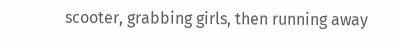scooter, grabbing girls, then running away